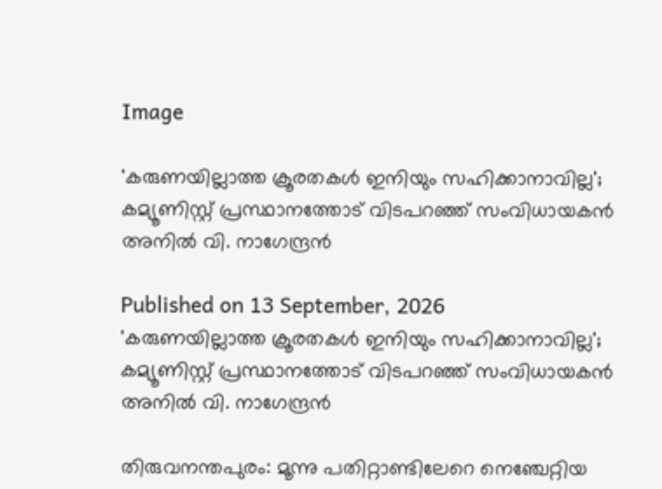Image

'കരുണയില്ലാത്ത ക്രൂരതകൾ ഇനിയും സഹിക്കാനാവില്ല'; കമ്യൂണിസ്റ്റ് പ്രസ്ഥാനത്തോട് വിടപറഞ്ഞ് സംവിധായകൻ അനിൽ വി. നാഗേന്ദ്രൻ

Published on 13 September, 2026
'കരുണയില്ലാത്ത ക്രൂരതകൾ ഇനിയും സഹിക്കാനാവില്ല'; കമ്യൂണിസ്റ്റ് പ്രസ്ഥാനത്തോട് വിടപറഞ്ഞ് സംവിധായകൻ അനിൽ വി. നാഗേന്ദ്രൻ

തിരുവനന്തപുരം: മൂന്നു പതിറ്റാണ്ടിലേറെ നെഞ്ചേറ്റിയ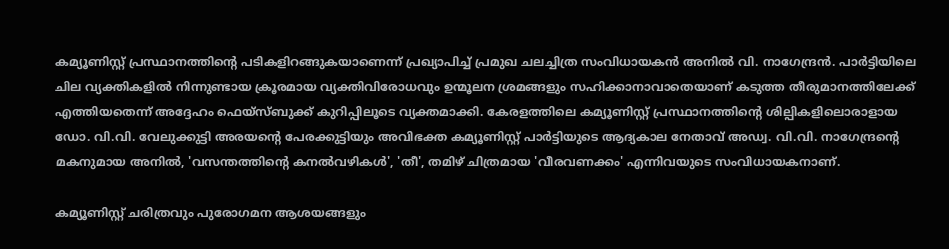കമ്യൂണിസ്റ്റ് പ്രസ്ഥാനത്തിന്റെ പടികളിറങ്ങുകയാണെന്ന് പ്രഖ്യാപിച്ച് പ്രമുഖ ചലച്ചിത്ര സംവിധായകൻ അനിൽ വി. നാഗേന്ദ്രൻ. പാർട്ടിയിലെ ചില വ്യക്തികളിൽ നിന്നുണ്ടായ ക്രൂരമായ വ്യക്തിവിരോധവും ഉന്മൂലന ശ്രമങ്ങളും സഹിക്കാനാവാതെയാണ് കടുത്ത തീരുമാനത്തിലേക്ക് എത്തിയതെന്ന് അദ്ദേഹം ഫെയ്‌സ്ബുക്ക് കുറിപ്പിലൂടെ വ്യക്തമാക്കി. കേരളത്തിലെ കമ്യൂണിസ്റ്റ് പ്രസ്ഥാനത്തിന്റെ ശില്പികളിലൊരാളായ ഡോ. വി.വി. വേലുക്കുട്ടി അരയന്റെ പേരക്കുട്ടിയും അവിഭക്ത കമ്യൂണിസ്റ്റ് പാർട്ടിയുടെ ആദ്യകാല നേതാവ് അഡ്വ. വി.വി. നാഗേന്ദ്രന്റെ മകനുമായ അനിൽ, 'വസന്തത്തിന്റെ കനൽവഴികൾ', 'തീ', തമിഴ് ചിത്രമായ 'വീരവണക്കം' എന്നിവയുടെ സംവിധായകനാണ്.

കമ്യൂണിസ്റ്റ് ചരിത്രവും പുരോഗമന ആശയങ്ങളും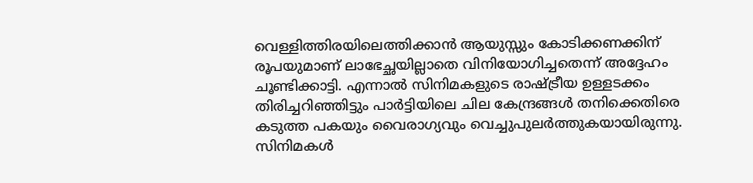വെള്ളിത്തിരയിലെത്തിക്കാൻ ആയുസ്സും കോടിക്കണക്കിന് രൂപയുമാണ് ലാഭേച്ഛയില്ലാതെ വിനിയോഗിച്ചതെന്ന് അദ്ദേഹം ചൂണ്ടിക്കാട്ടി. എന്നാൽ സിനിമകളുടെ രാഷ്ട്രീയ ഉള്ളടക്കം തിരിച്ചറിഞ്ഞിട്ടും പാർട്ടിയിലെ ചില കേന്ദ്രങ്ങൾ തനിക്കെതിരെ കടുത്ത പകയും വൈരാഗ്യവും വെച്ചുപുലർത്തുകയായിരുന്നു. സിനിമകൾ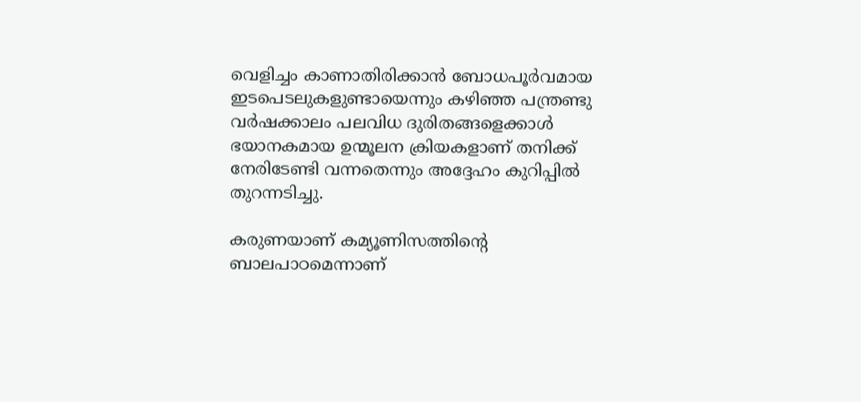വെളിച്ചം കാണാതിരിക്കാൻ ബോധപൂർവമായ ഇടപെടലുകളുണ്ടായെന്നും കഴിഞ്ഞ പന്ത്രണ്ടു വർഷക്കാലം പലവിധ ദുരിതങ്ങളെക്കാൾ ഭയാനകമായ ഉന്മൂലന ക്രിയകളാണ് തനിക്ക് നേരിടേണ്ടി വന്നതെന്നും അദ്ദേഹം കുറിപ്പിൽ തുറന്നടിച്ചു.

കരുണയാണ് കമ്യൂണിസത്തിന്റെ ബാലപാഠമെന്നാണ്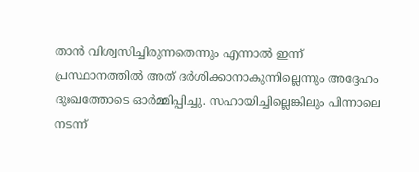താൻ വിശ്വസിച്ചിരുന്നതെന്നും എന്നാൽ ഇന്ന് പ്രസ്ഥാനത്തിൽ അത് ദർശിക്കാനാകുന്നില്ലെന്നും അദ്ദേഹം ദുഃഖത്തോടെ ഓർമ്മിപ്പിച്ചു. സഹായിച്ചില്ലെങ്കിലും പിന്നാലെ നടന്ന്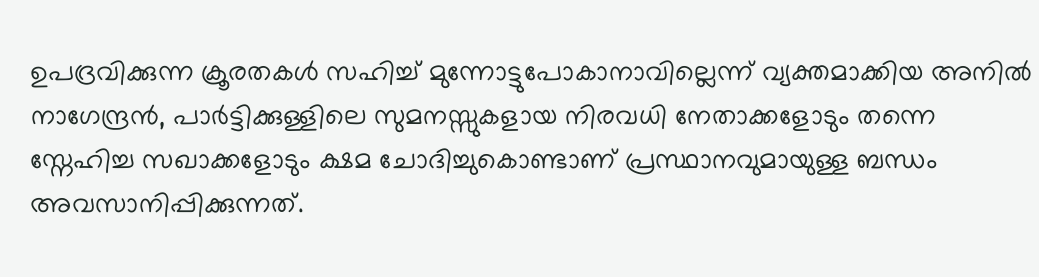ഉപദ്രവിക്കുന്ന ക്രൂരതകൾ സഹിച്ച് മുന്നോട്ടുപോകാനാവില്ലെന്ന് വ്യക്തമാക്കിയ അനിൽ നാഗേന്ദ്രൻ, പാർട്ടിക്കുള്ളിലെ സുമനസ്സുകളായ നിരവധി നേതാക്കളോടും തന്നെ സ്നേഹിച്ച സഖാക്കളോടും ക്ഷമ ചോദിച്ചുകൊണ്ടാണ് പ്രസ്ഥാനവുമായുള്ള ബന്ധം അവസാനിപ്പിക്കുന്നത്.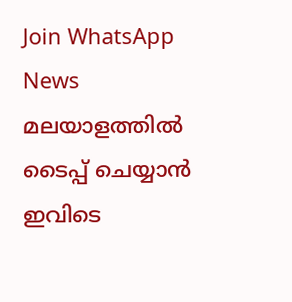Join WhatsApp News
മലയാളത്തില്‍ ടൈപ്പ് ചെയ്യാന്‍ ഇവിടെ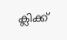ക്ലിക്ക്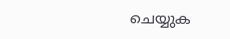ചെയ്യുക